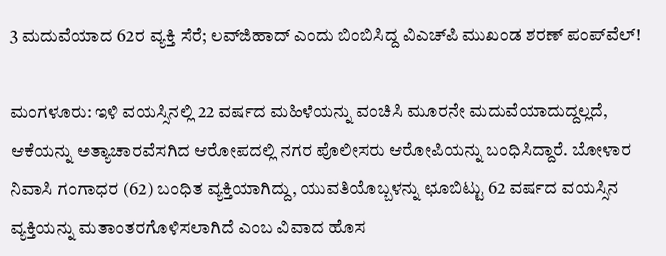3 ಮದುವೆಯಾದ 62ರ ವ್ಯಕ್ತಿ ಸೆರೆ; ಲವ್‌ಜಿಹಾದ್‌ ಎಂದು ಬಿಂಬಿಸಿದ್ದ ವಿಎಚ್‌ಪಿ ಮುಖಂಡ ಶರಣ್ ಪಂಪ್‌ವೆಲ್!

ಮಂಗಳೂರು: ಇಳಿ ವಯಸ್ಸಿನಲ್ಲಿ 22 ವರ್ಷದ ಮಹಿಳೆಯನ್ನು ವಂಚಿಸಿ ಮೂರನೇ ಮದುವೆಯಾದುದ್ದಲ್ಲದೆ, ಆಕೆಯನ್ನು ಅತ್ಯಾಚಾರವೆಸಗಿದ ಆರೋಪದಲ್ಲಿ ನಗರ ಪೊಲೀಸರು ಆರೋಪಿಯನ್ನು ಬಂಧಿಸಿದ್ದಾರೆ. ಬೋಳಾರ ನಿವಾಸಿ ಗಂಗಾಧರ (62) ಬಂಧಿತ ವ್ಯಕ್ತಿಯಾಗಿದ್ದು, ಯುವತಿಯೊಬ್ಬಳನ್ನು ಛೂಬಿಟ್ಟು 62 ವರ್ಷದ ವಯಸ್ಸಿನ ವ್ಯಕ್ತಿಯನ್ನು ಮತಾಂತರಗೊಳಿಸಲಾಗಿದೆ ಎಂಬ ವಿವಾದ ಹೊಸ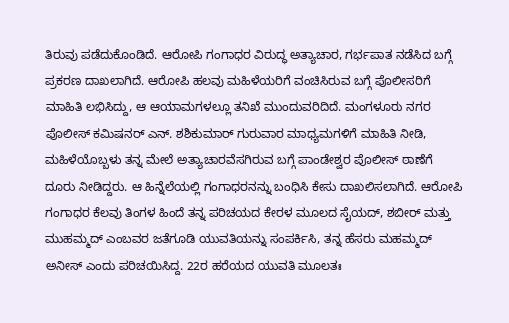ತಿರುವು ಪಡೆದುಕೊಂಡಿದೆ. ಆರೋಪಿ ಗಂಗಾಧರ ವಿರುದ್ಧ ಅತ್ಯಾಚಾರ, ಗರ್ಭಪಾತ ನಡೆಸಿದ ಬಗ್ಗೆ ಪ್ರಕರಣ ದಾಖಲಾಗಿದೆ. ಆರೋಪಿ ಹಲವು ಮಹಿಳೆಯರಿಗೆ ವಂಚಿಸಿರುವ ಬಗ್ಗೆ ಪೊಲೀಸರಿಗೆ ಮಾಹಿತಿ ಲಭಿಸಿದ್ದು, ಆ ಆಯಾಮಗಳಲ್ಲೂ ತನಿಖೆ ಮುಂದುವರಿದಿದೆ. ಮಂಗಳೂರು ನಗರ ಪೊಲೀಸ್‌ ಕಮಿಷನರ್‌ ಎನ್‌. ಶಶಿಕುಮಾರ್‌ ಗುರುವಾರ ಮಾಧ್ಯಮಗಳಿಗೆ ಮಾಹಿತಿ ನೀಡಿ, ಮಹಿಳೆಯೊಬ್ಬಳು ತನ್ನ ಮೇಲೆ ಅತ್ಯಾಚಾರವೆಸಗಿರುವ ಬಗ್ಗೆ ಪಾಂಡೇಶ್ವರ ಪೊಲೀಸ್‌ ಠಾಣೆಗೆ ದೂರು ನೀಡಿದ್ದರು. ಆ ಹಿನ್ನೆಲೆಯಲ್ಲಿ ಗಂಗಾಧರನನ್ನು ಬಂಧಿಸಿ ಕೇಸು ದಾಖಲಿಸಲಾಗಿದೆ. ಆರೋಪಿ ಗಂಗಾಧರ ಕೆಲವು ತಿಂಗಳ ಹಿಂದೆ ತನ್ನ ಪರಿಚಯದ ಕೇರಳ ಮೂಲದ ಸೈಯದ್‌, ಶಬೀರ್‌ ಮತ್ತು ಮುಹಮ್ಮದ್‌ ಎಂಬವರ ಜತೆಗೂಡಿ ಯುವತಿಯನ್ನು ಸಂಪರ್ಕಿಸಿ, ತನ್ನ ಹೆಸರು ಮಹಮ್ಮದ್‌ ಅನೀಸ್‌ ಎಂದು ಪರಿಚಯಿಸಿದ್ದ. 22ರ ಹರೆಯದ ಯುವತಿ ಮೂಲತಃ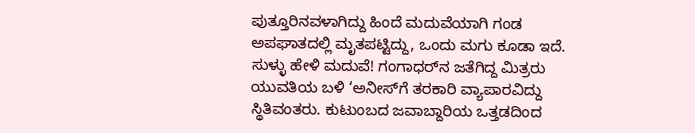ಪುತ್ತೂರಿನವಳಾಗಿದ್ದು ಹಿಂದೆ ಮದುವೆಯಾಗಿ ಗಂಡ ಅಪಘಾತದಲ್ಲಿ ಮೃತಪಟ್ಟಿದ್ದು, ಒಂದು ಮಗು ಕೂಡಾ ಇದೆ. ಸುಳ್ಳು ಹೇಳಿ ಮದುವೆ! ಗಂಗಾಧರ್‌ನ ಜತೆಗಿದ್ದ ಮಿತ್ರರು ಯುವತಿಯ ಬಳಿ ‘ಅನೀಸ್‌ಗೆ ತರಕಾರಿ ವ್ಯಾಪಾರವಿದ್ದು ಸ್ಥಿತಿವಂತರು. ಕುಟುಂಬದ ಜವಾಬ್ದಾರಿಯ ಒತ್ತಡದಿಂದ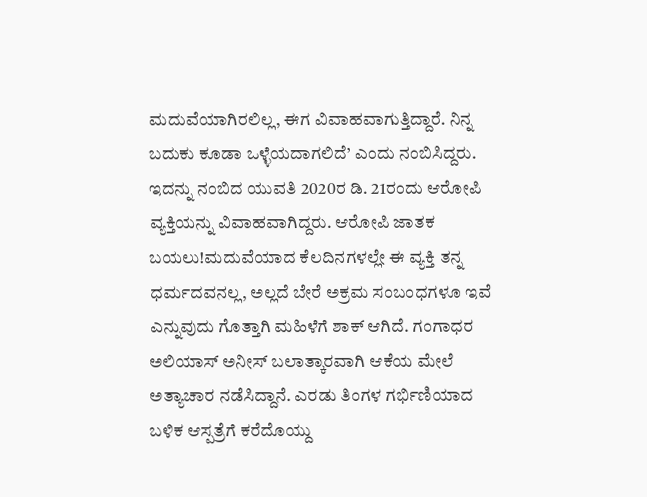ಮದುವೆಯಾಗಿರಲಿಲ್ಲ, ಈಗ ವಿವಾಹವಾಗುತ್ತಿದ್ದಾರೆ. ನಿನ್ನ ಬದುಕು ಕೂಡಾ ಒಳ್ಳೆಯದಾಗಲಿದೆ’ ಎಂದು ನಂಬಿಸಿದ್ದರು. ಇದನ್ನು ನಂಬಿದ ಯುವತಿ 2020ರ ಡಿ. 21ರಂದು ಆರೋಪಿ ವ್ಯಕ್ತಿಯನ್ನು ವಿವಾಹವಾಗಿದ್ದರು. ಆರೋಪಿ ಜಾತಕ ಬಯಲು!ಮದುವೆಯಾದ ಕೆಲದಿನಗಳಲ್ಲೇ ಈ ವ್ಯಕ್ತಿ ತನ್ನ ಧರ್ಮದವನಲ್ಲ, ಅಲ್ಲದೆ ಬೇರೆ ಅಕ್ರಮ ಸಂಬಂಧಗಳೂ ಇವೆ ಎನ್ನುವುದು ಗೊತ್ತಾಗಿ ಮಹಿಳೆಗೆ ಶಾಕ್‌ ಆಗಿದೆ. ಗಂಗಾಧರ ಅಲಿಯಾಸ್‌ ಅನೀಸ್‌ ಬಲಾತ್ಕಾರವಾಗಿ ಆಕೆಯ ಮೇಲೆ ಅತ್ಯಾಚಾರ ನಡೆಸಿದ್ದಾನೆ. ಎರಡು ತಿಂಗಳ ಗರ್ಭಿಣಿಯಾದ ಬಳಿಕ ಆಸ್ಪತ್ರೆಗೆ ಕರೆದೊಯ್ದು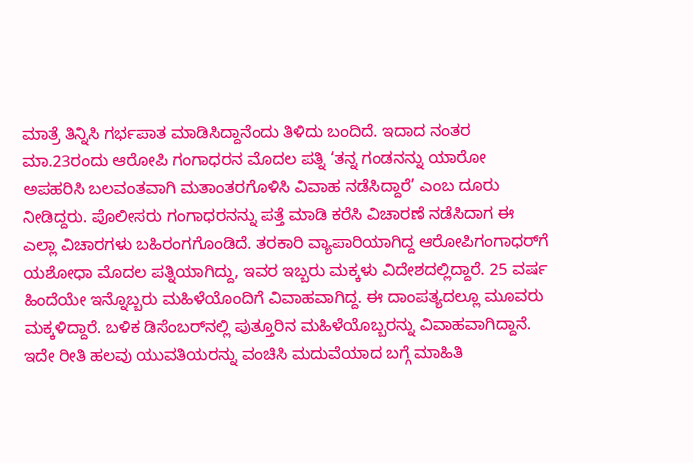ಮಾತ್ರೆ ತಿನ್ನಿಸಿ ಗರ್ಭಪಾತ ಮಾಡಿಸಿದ್ದಾನೆಂದು ತಿಳಿದು ಬಂದಿದೆ. ಇದಾದ ನಂತರ ಮಾ.23ರಂದು ಆರೋಪಿ ಗಂಗಾಧರನ ಮೊದಲ ಪತ್ನಿ ‘ತನ್ನ ಗಂಡನನ್ನು ಯಾರೋ ಅಪಹರಿಸಿ ಬಲವಂತವಾಗಿ ಮತಾಂತರಗೊಳಿಸಿ ವಿವಾಹ ನಡೆಸಿದ್ದಾರೆ’ ಎಂಬ ದೂರು ನೀಡಿದ್ದರು. ಪೊಲೀಸರು ಗಂಗಾಧರನನ್ನು ಪತ್ತೆ ಮಾಡಿ ಕರೆಸಿ ವಿಚಾರಣೆ ನಡೆಸಿದಾಗ ಈ ಎಲ್ಲಾ ವಿಚಾರಗಳು ಬಹಿರಂಗಗೊಂಡಿದೆ. ತರಕಾರಿ ವ್ಯಾಪಾರಿಯಾಗಿದ್ದ ಆರೋಪಿಗಂಗಾಧರ್‌ಗೆ ಯಶೋಧಾ ಮೊದಲ ಪತ್ನಿಯಾಗಿದ್ದು, ಇವರ ಇಬ್ಬರು ಮಕ್ಕಳು ವಿದೇಶದಲ್ಲಿದ್ದಾರೆ. 25 ವರ್ಷ ಹಿಂದೆಯೇ ಇನ್ನೊಬ್ಬರು ಮಹಿಳೆಯೊಂದಿಗೆ ವಿವಾಹವಾಗಿದ್ದ. ಈ ದಾಂಪತ್ಯದಲ್ಲೂ ಮೂವರು ಮಕ್ಕಳಿದ್ದಾರೆ. ಬಳಿಕ ಡಿಸೆಂಬರ್‌ನಲ್ಲಿ ಪುತ್ತೂರಿನ ಮಹಿಳೆಯೊಬ್ಬರನ್ನು ವಿವಾಹವಾಗಿದ್ದಾನೆ. ಇದೇ ರೀತಿ ಹಲವು ಯುವತಿಯರನ್ನು ವಂಚಿಸಿ ಮದುವೆಯಾದ ಬಗ್ಗೆ ಮಾಹಿತಿ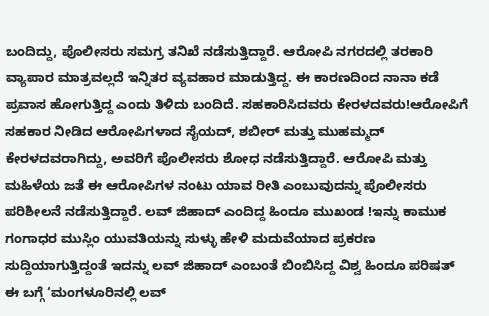ಬಂದಿದ್ದು, ಪೊಲೀಸರು ಸಮಗ್ರ ತನಿಖೆ ನಡೆಸುತ್ತಿದ್ದಾರೆ. ಆರೋಪಿ ನಗರದಲ್ಲಿ ತರಕಾರಿ ವ್ಯಾಪಾರ ಮಾತ್ರವಲ್ಲದೆ ಇನ್ನಿತರ ವ್ಯವಹಾರ ಮಾಡುತ್ತಿದ್ದ. ಈ ಕಾರಣದಿಂದ ನಾನಾ ಕಡೆ ಪ್ರವಾಸ ಹೋಗುತ್ತಿದ್ದ ಎಂದು ತಿಳಿದು ಬಂದಿದೆ. ಸಹಕಾರಿಸಿದವರು ಕೇರಳದವರು!ಆರೋಪಿಗೆ ಸಹಕಾರ ನೀಡಿದ ಆರೋಪಿಗಳಾದ ಸೈಯದ್‌, ಶಬೀರ್‌ ಮತ್ತು ಮುಹಮ್ಮದ್‌ ಕೇರಳದವರಾಗಿದ್ದು, ಅವರಿಗೆ ಪೊಲೀಸರು ಶೋಧ ನಡೆಸುತ್ತಿದ್ದಾರೆ. ಆರೋಪಿ ಮತ್ತು ಮಹಿಳೆಯ ಜತೆ ಈ ಆರೋಪಿಗಳ ನಂಟು ಯಾವ ರೀತಿ ಎಂಬುವುದನ್ನು ಪೊಲೀಸರು ಪರಿಶೀಲನೆ ನಡೆಸುತ್ತಿದ್ದಾರೆ. ಲವ್‌ ಜಿಹಾದ್‌ ಎಂದಿದ್ದ ಹಿಂದೂ ಮುಖಂಡ !ಇನ್ನು ಕಾಮುಕ ಗಂಗಾಧರ ಮುಸ್ಲಿಂ ಯುವತಿಯನ್ನು ಸುಳ್ಳು ಹೇಳಿ ಮದುವೆಯಾದ ಪ್ರಕರಣ ಸುದ್ದಿಯಾಗುತ್ತಿದ್ದಂತೆ ಇದನ್ನು ಲವ್‌ ಜಿಹಾದ್‌ ಎಂಬಂತೆ ಬಿಂಬಿಸಿದ್ದ ವಿಶ್ವ ಹಿಂದೂ ಪರಿಷತ್‌ ಈ ಬಗ್ಗೆ ‘ಮಂಗಳೂರಿನಲ್ಲಿ ಲವ್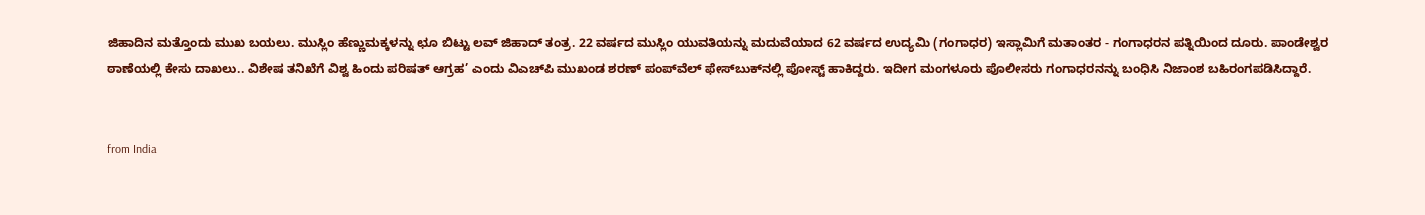ಜಿಹಾದಿನ ಮತ್ತೊಂದು ಮುಖ ಬಯಲು. ಮುಸ್ಲಿಂ ಹೆಣ್ಣುಮಕ್ಕಳನ್ನು ಛೂ ಬಿಟ್ಟು ಲವ್ ಜಿಹಾದ್ ತಂತ್ರ. 22 ವರ್ಷದ ಮುಸ್ಲಿಂ ಯುವತಿಯನ್ನು ಮದುವೆಯಾದ 62 ವರ್ಷದ ಉದ್ಯಮಿ (ಗಂಗಾಧರ) ಇಸ್ಲಾಮಿಗೆ ಮತಾಂತರ - ಗಂಗಾಧರನ ಪತ್ನಿಯಿಂದ ದೂರು. ಪಾಂಡೇಶ್ವರ ಠಾಣೆಯಲ್ಲಿ ಕೇಸು ದಾಖಲು.. ವಿಶೇಷ ತನಿಖೆಗೆ ವಿಶ್ವ ಹಿಂದು ಪರಿಷತ್ ಆಗ್ರಹ’ ಎಂದು ವಿಎಚ್‌ಪಿ ಮುಖಂಡ ಶರಣ್‌ ಪಂಪ್‌ವೆಲ್‌ ಫೇಸ್‌ಬುಕ್‌ನಲ್ಲಿ ಪೋಸ್ಟ್‌ ಹಾಕಿದ್ದರು. ಇದೀಗ ಮಂಗಳೂರು ಪೊಲೀಸರು ಗಂಗಾಧರನನ್ನು ಬಂಧಿಸಿ ನಿಜಾಂಶ ಬಹಿರಂಗಪಡಿಸಿದ್ದಾರೆ.


from India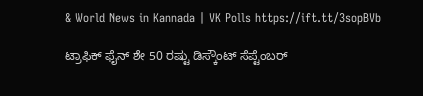& World News in Kannada | VK Polls https://ift.tt/3sopBVb

ಟ್ರಾಫಿಕ್‌ ಫೈನ್‌ ಶೇ 50 ರಷ್ಟು ಡಿಸ್ಕೌಂಟ್‌ ಸೆಪ್ಟೆಂಬರ್‌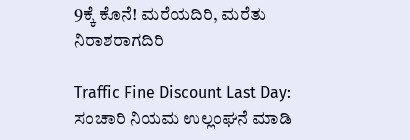9ಕ್ಕೆ ಕೊನೆ! ಮರೆಯದಿರಿ, ಮರೆತು ನಿರಾಶರಾಗದಿರಿ

Traffic Fine Discount Last Day: ಸಂಚಾರಿ ನಿಯಮ ಉಲ್ಲಂಘನೆ ಮಾಡಿ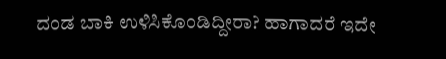ದಂಡ ಬಾಕಿ ಉಳಿಸಿಕೊಂಡಿದ್ದೀರಾ? ಹಾಗಾದರೆ ಇದೇ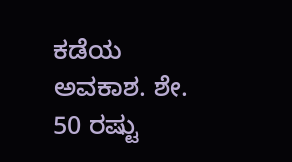ಕಡೆಯ ಅವಕಾಶ. ಶೇ. 50 ರಷ್ಟು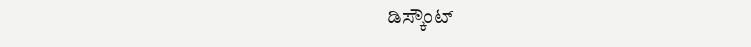ಡಿಸ್ಕೌಂಟ್‌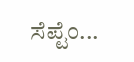ಸೆಪ್ಟೆಂ...